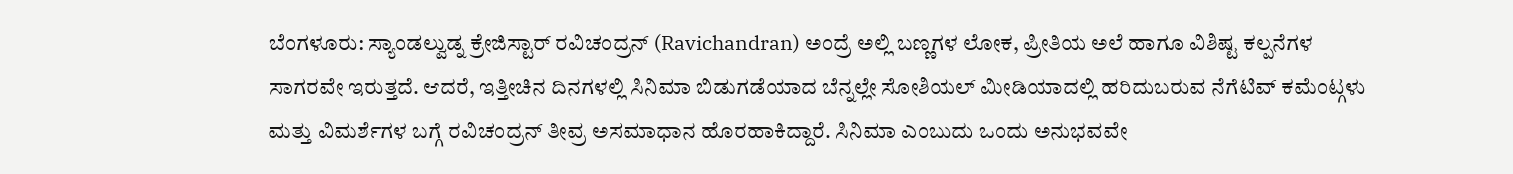ಬೆಂಗಳೂರು: ಸ್ಯಾಂಡಲ್ವುಡ್ನ ಕ್ರೇಜಿಸ್ಟಾರ್ ರವಿಚಂದ್ರನ್ (Ravichandran) ಅಂದ್ರೆ ಅಲ್ಲಿ ಬಣ್ಣಗಳ ಲೋಕ, ಪ್ರೀತಿಯ ಅಲೆ ಹಾಗೂ ವಿಶಿಷ್ಟ ಕಲ್ಪನೆಗಳ ಸಾಗರವೇ ಇರುತ್ತದೆ. ಆದರೆ, ಇತ್ತೀಚಿನ ದಿನಗಳಲ್ಲಿ ಸಿನಿಮಾ ಬಿಡುಗಡೆಯಾದ ಬೆನ್ನಲ್ಲೇ ಸೋಶಿಯಲ್ ಮೀಡಿಯಾದಲ್ಲಿ ಹರಿದುಬರುವ ನೆಗೆಟಿವ್ ಕಮೆಂಟ್ಗಳು ಮತ್ತು ವಿಮರ್ಶೆಗಳ ಬಗ್ಗೆ ರವಿಚಂದ್ರನ್ ತೀವ್ರ ಅಸಮಾಧಾನ ಹೊರಹಾಕಿದ್ದಾರೆ. ಸಿನಿಮಾ ಎಂಬುದು ಒಂದು ಅನುಭವವೇ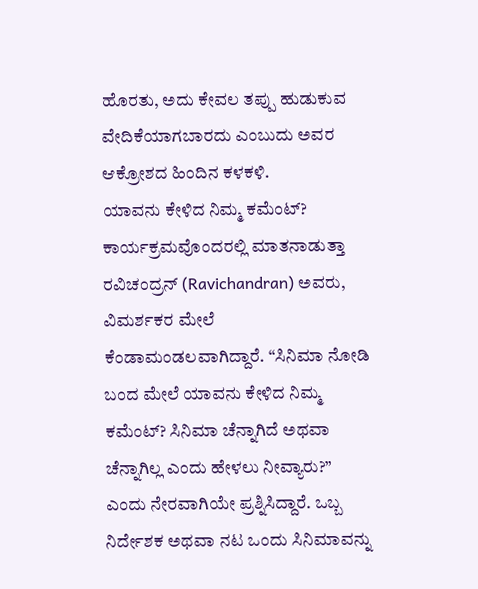ಹೊರತು, ಅದು ಕೇವಲ ತಪ್ಪು ಹುಡುಕುವ ವೇದಿಕೆಯಾಗಬಾರದು ಎಂಬುದು ಅವರ ಆಕ್ರೋಶದ ಹಿಂದಿನ ಕಳಕಳಿ.
ಯಾವನು ಕೇಳಿದ ನಿಮ್ಮ ಕಮೆಂಟ್?
ಕಾರ್ಯಕ್ರಮವೊಂದರಲ್ಲಿ ಮಾತನಾಡುತ್ತಾ ರವಿಚಂದ್ರನ್ (Ravichandran) ಅವರು, ವಿಮರ್ಶಕರ ಮೇಲೆ ಕೆಂಡಾಮಂಡಲವಾಗಿದ್ದಾರೆ. “ಸಿನಿಮಾ ನೋಡಿ ಬಂದ ಮೇಲೆ ಯಾವನು ಕೇಳಿದ ನಿಮ್ಮ ಕಮೆಂಟ್? ಸಿನಿಮಾ ಚೆನ್ನಾಗಿದೆ ಅಥವಾ ಚೆನ್ನಾಗಿಲ್ಲ ಎಂದು ಹೇಳಲು ನೀವ್ಯಾರು?” ಎಂದು ನೇರವಾಗಿಯೇ ಪ್ರಶ್ನಿಸಿದ್ದಾರೆ. ಒಬ್ಬ ನಿರ್ದೇಶಕ ಅಥವಾ ನಟ ಒಂದು ಸಿನಿಮಾವನ್ನು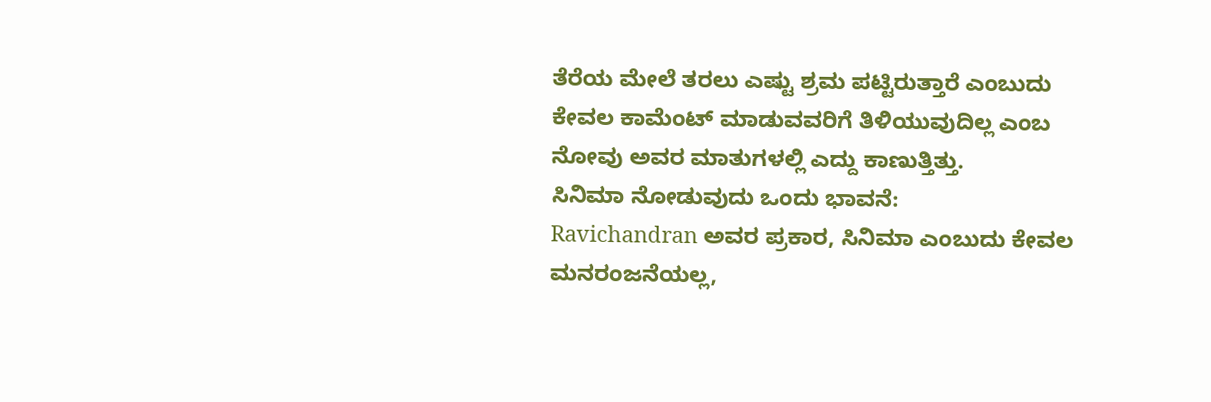ತೆರೆಯ ಮೇಲೆ ತರಲು ಎಷ್ಟು ಶ್ರಮ ಪಟ್ಟಿರುತ್ತಾರೆ ಎಂಬುದು ಕೇವಲ ಕಾಮೆಂಟ್ ಮಾಡುವವರಿಗೆ ತಿಳಿಯುವುದಿಲ್ಲ ಎಂಬ ನೋವು ಅವರ ಮಾತುಗಳಲ್ಲಿ ಎದ್ದು ಕಾಣುತ್ತಿತ್ತು.
ಸಿನಿಮಾ ನೋಡುವುದು ಒಂದು ಭಾವನೆ:
Ravichandran ಅವರ ಪ್ರಕಾರ, ಸಿನಿಮಾ ಎಂಬುದು ಕೇವಲ ಮನರಂಜನೆಯಲ್ಲ,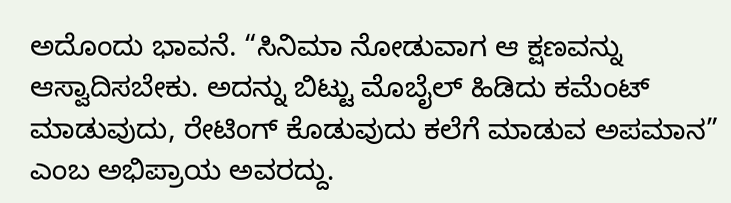ಅದೊಂದು ಭಾವನೆ. “ಸಿನಿಮಾ ನೋಡುವಾಗ ಆ ಕ್ಷಣವನ್ನು ಆಸ್ವಾದಿಸಬೇಕು. ಅದನ್ನು ಬಿಟ್ಟು ಮೊಬೈಲ್ ಹಿಡಿದು ಕಮೆಂಟ್ ಮಾಡುವುದು, ರೇಟಿಂಗ್ ಕೊಡುವುದು ಕಲೆಗೆ ಮಾಡುವ ಅಪಮಾನ” ಎಂಬ ಅಭಿಪ್ರಾಯ ಅವರದ್ದು.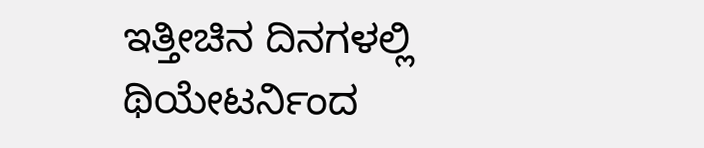ಇತ್ತೀಚಿನ ದಿನಗಳಲ್ಲಿ ಥಿಯೇಟರ್ನಿಂದ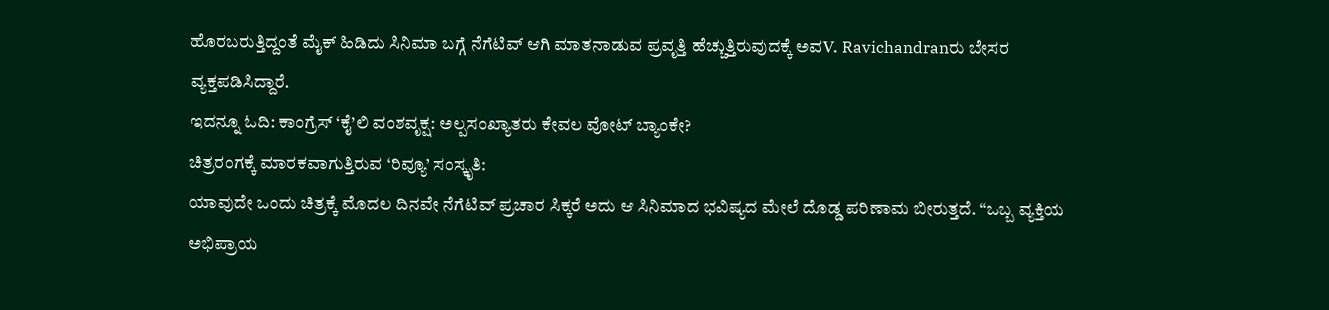ಹೊರಬರುತ್ತಿದ್ದಂತೆ ಮೈಕ್ ಹಿಡಿದು ಸಿನಿಮಾ ಬಗ್ಗೆ ನೆಗೆಟಿವ್ ಆಗಿ ಮಾತನಾಡುವ ಪ್ರವೃತ್ತಿ ಹೆಚ್ಚುತ್ತಿರುವುದಕ್ಕೆ ಅವV. Ravichandranರು ಬೇಸರ ವ್ಯಕ್ತಪಡಿಸಿದ್ದಾರೆ.
ಇದನ್ನೂ ಓದಿ: ಕಾಂಗ್ರೆಸ್ ‘ಕೈ’ಲಿ ವಂಶವೃಕ್ಷ: ಅಲ್ಪಸಂಖ್ಯಾತರು ಕೇವಲ ವೋಟ್ ಬ್ಯಾಂಕೇ?
ಚಿತ್ರರಂಗಕ್ಕೆ ಮಾರಕವಾಗುತ್ತಿರುವ ‘ರಿವ್ಯೂ’ ಸಂಸ್ಕೃತಿ:
ಯಾವುದೇ ಒಂದು ಚಿತ್ರಕ್ಕೆ ಮೊದಲ ದಿನವೇ ನೆಗೆಟಿವ್ ಪ್ರಚಾರ ಸಿಕ್ಕರೆ ಅದು ಆ ಸಿನಿಮಾದ ಭವಿಷ್ಯದ ಮೇಲೆ ದೊಡ್ಡ ಪರಿಣಾಮ ಬೀರುತ್ತದೆ. “ಒಬ್ಬ ವ್ಯಕ್ತಿಯ ಅಭಿಪ್ರಾಯ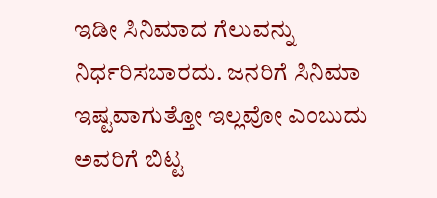ಇಡೀ ಸಿನಿಮಾದ ಗೆಲುವನ್ನು ನಿರ್ಧರಿಸಬಾರದು. ಜನರಿಗೆ ಸಿನಿಮಾ ಇಷ್ಟವಾಗುತ್ತೋ ಇಲ್ಲವೋ ಎಂಬುದು ಅವರಿಗೆ ಬಿಟ್ಟ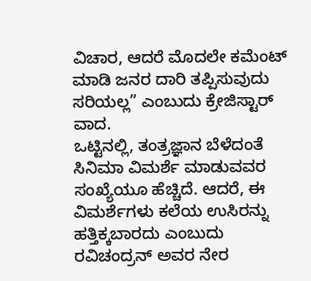ವಿಚಾರ, ಆದರೆ ಮೊದಲೇ ಕಮೆಂಟ್ ಮಾಡಿ ಜನರ ದಾರಿ ತಪ್ಪಿಸುವುದು ಸರಿಯಲ್ಲ” ಎಂಬುದು ಕ್ರೇಜಿಸ್ಟಾರ್ ವಾದ.
ಒಟ್ಟಿನಲ್ಲಿ, ತಂತ್ರಜ್ಞಾನ ಬೆಳೆದಂತೆ ಸಿನಿಮಾ ವಿಮರ್ಶೆ ಮಾಡುವವರ ಸಂಖ್ಯೆಯೂ ಹೆಚ್ಚಿದೆ. ಆದರೆ, ಈ ವಿಮರ್ಶೆಗಳು ಕಲೆಯ ಉಸಿರನ್ನು ಹತ್ತಿಕ್ಕಬಾರದು ಎಂಬುದು ರವಿಚಂದ್ರನ್ ಅವರ ನೇರ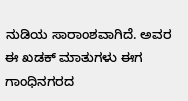ನುಡಿಯ ಸಾರಾಂಶವಾಗಿದೆ. ಅವರ ಈ ಖಡಕ್ ಮಾತುಗಳು ಈಗ ಗಾಂಧಿನಗರದ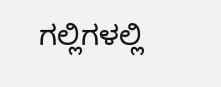ಗಲ್ಲಿಗಳಲ್ಲಿ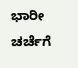ಭಾರೀ ಚರ್ಚೆಗೆ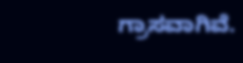ಗ್ರಾಸವಾಗಿವೆ.